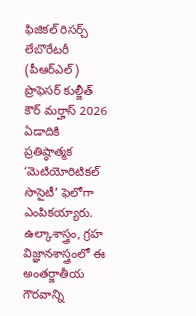ఫిజికల్ రిసర్చ్ లేబొరేటరీ (పీఆర్ఎల్) ప్రొఫెసర్ కుల్జీత్ కౌర్ మర్హాస్ 2026 ఏడాదికి ప్రతిష్ఠాత్మక ‘మెటియోరిటికల్ సొసైటీ’ ఫెలోగా ఎంపికయ్యారు. ఉల్కాశాస్త్రం, గ్రహ విజ్ఞానశాస్త్రంలో ఈ అంతర్జాతీయ గౌరవాన్ని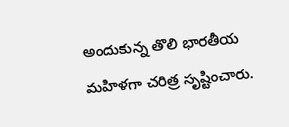అందుకున్న తొలి భారతీయ మహిళగా చరిత్ర సృష్టించారు.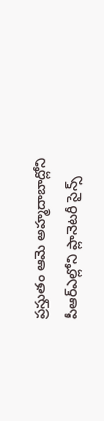ప్రస్తుతం ఆమె అహ్మదాబాద్లోని పీఆర్ఎల్లోని ప్లానెటరీ సైన్స్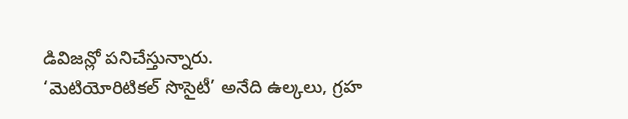డివిజన్లో పనిచేస్తున్నారు.
‘మెటియోరిటికల్ సొసైటీ’ అనేది ఉల్కలు, గ్రహ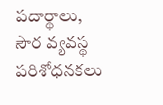పదార్థాలు, సౌర వ్యవస్థ పరిశోధనకలు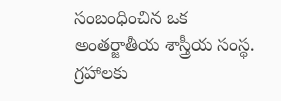సంబంధించిన ఒక అంతర్జాతీయ శాస్త్రీయ సంస్థ. గ్రహాలకు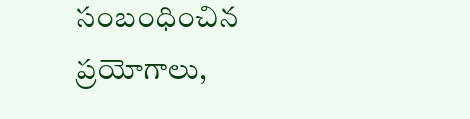సంబంధించిన ప్రయోగాలు,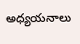అధ్యయనాలు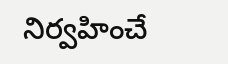నిర్వహించే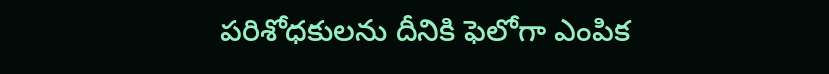పరిశోధకులను దీనికి ఫెలోగా ఎంపిక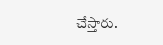చేస్తారు.